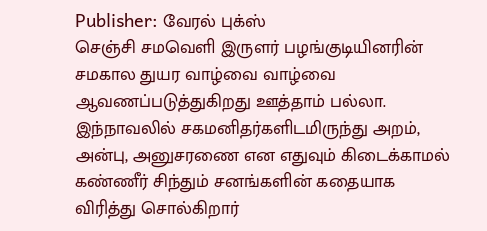Publisher: வேரல் புக்ஸ்
செஞ்சி சமவெளி இருளர் பழங்குடியினரின் சமகால துயர வாழ்வை வாழ்வை ஆவணப்படுத்துகிறது ஊத்தாம் பல்லா. இந்நாவலில் சகமனிதர்களிடமிருந்து அறம், அன்பு, அனுசரணை என எதுவும் கிடைக்காமல் கண்ணீர் சிந்தும் சனங்களின் கதையாக விரித்து சொல்கிறார்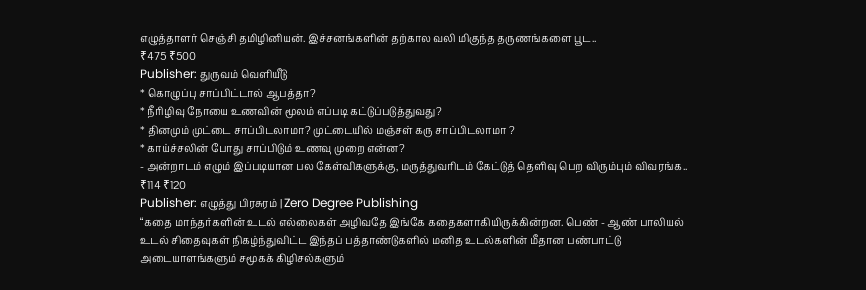எழுத்தாளர் செஞ்சி தமிழினியன். இச்சனங்களின் தற்கால வலி மிகுந்த தருணங்களை பூட..
₹475 ₹500
Publisher: துருவம் வெளியீடு
* கொழுப்பு சாப்பிட்டால் ஆபத்தா?
* நீரிழிவு நோயை உணவின் மூலம் எப்படி கட்டுப்படுத்துவது?
* தினமும் முட்டை சாப்பிடலாமா? முட்டையில் மஞ்சள் கரு சாப்பிடலாமா ?
* காய்ச்சலின் போது சாப்பிடும் உணவு முறை என்ன?
- அன்றாடம் எழும் இப்படியான பல கேள்விகளுக்கு, மருத்துவரிடம் கேட்டுத் தெளிவு பெற விரும்பும் விவரங்க..
₹114 ₹120
Publisher: எழுத்து பிரசுரம் | Zero Degree Publishing
“கதை மாந்தர்களின் உடல் எல்லைகள் அழிவதே இங்கே கதைகளாகியிருக்கின்றன. பெண் - ஆண் பாலியல் உடல் சிதைவுகள் நிகழ்ந்துவிட்ட இந்தப் பத்தாண்டுகளில் மனித உடல்களின் மீதான பண்பாட்டு அடையாளங்களும் சமூகக் கிழிசல்களும்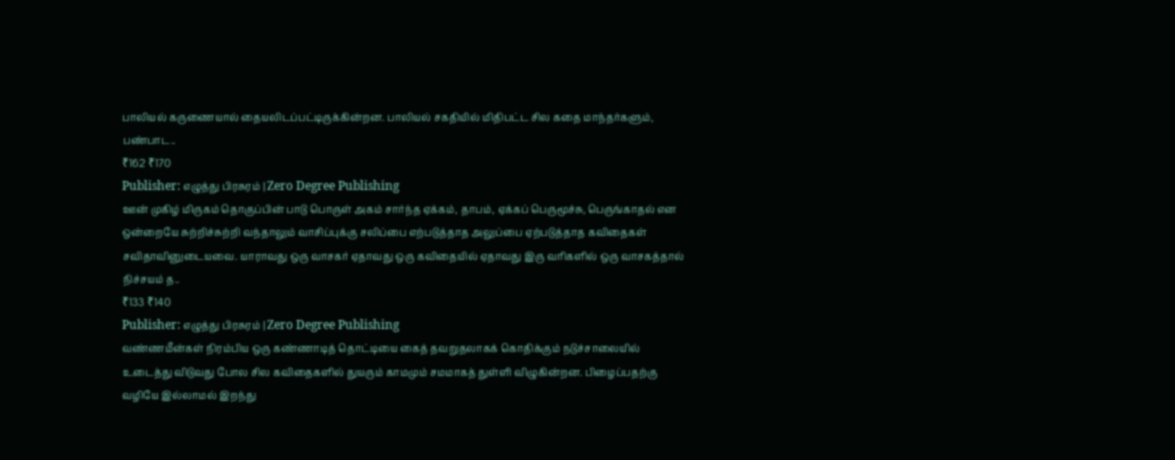பாலியல் கருணையால் தையலிடப்பட்டிருக்கின்றன. பாலியல் சகதியில் மிதிபட்ட சில கதை மாந்தர்களும், பண்பாட..
₹162 ₹170
Publisher: எழுத்து பிரசுரம் | Zero Degree Publishing
ஊன் முகிழ் மிருகம் தொகுப்பின் பாடு பொருள் அகம் சார்ந்த ஏக்கம், தாபம், ஏக்கப் பெருமூச்சு, பெருங்காதல் என ஒன்றையே சுற்றிச்சுற்றி வந்தாலும் வாசிப்புக்கு சலிப்பை எற்படுத்தாத அலுப்பை ஏற்படுத்தாத கவிதைகள் சவிதாவினுடையவை. யாராவது ஒரு வாசகர் ஏதாவது ஒரு கவிதையில் ஏதாவது இரு வரிகளில் ஒரு வாசகத்தால் நிச்சயம் த..
₹133 ₹140
Publisher: எழுத்து பிரசுரம் | Zero Degree Publishing
வண்ணமீன்கள் நிரம்பிய ஒரு கண்ணாடித் தொட்டியை கைத் தவறுதலாகக் கொதிக்கும் நடுச்சாலையில் உடைத்து விடுவது போல சில கவிதைகளில் துயரும் காமமும் சமமாகத் துள்ளி விழுகின்றன. பிழைப்பதற்கு வழியே இல்லாமல் இறந்து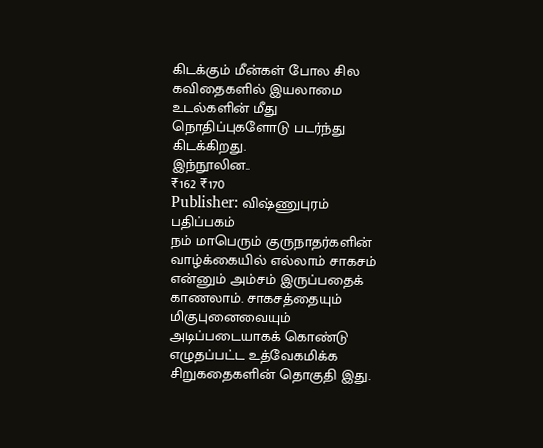கிடக்கும் மீன்கள் போல சில கவிதைகளில் இயலாமை உடல்களின் மீது நொதிப்புகளோடு படர்ந்து கிடக்கிறது.
இந்நூலின..
₹162 ₹170
Publisher: விஷ்ணுபுரம் பதிப்பகம்
நம் மாபெரும் குருநாதர்களின் வாழ்க்கையில் எல்லாம் சாகசம் என்னும் அம்சம் இருப்பதைக் காணலாம். சாகசத்தையும் மிகுபுனைவையும் அடிப்படையாகக் கொண்டு எழுதப்பட்ட உத்வேகமிக்க சிறுகதைகளின் தொகுதி இது.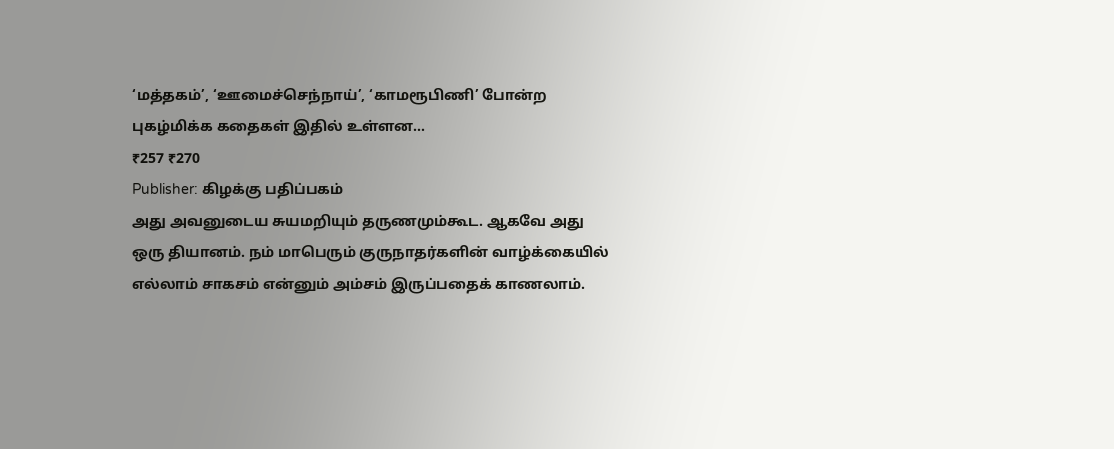‘மத்தகம்’, ‘ஊமைச்செந்நாய்’, ‘காமரூபிணி’ போன்ற புகழ்மிக்க கதைகள் இதில் உள்ளன...
₹257 ₹270
Publisher: கிழக்கு பதிப்பகம்
அது அவனுடைய சுயமறியும் தருணமும்கூட. ஆகவே அது ஒரு தியானம். நம் மாபெரும் குருநாதர்களின் வாழ்க்கையில் எல்லாம் சாகசம் என்னும் அம்சம் இருப்பதைக் காணலாம்.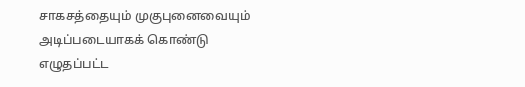சாகசத்தையும் முகுபுனைவையும் அடிப்படையாகக் கொண்டு எழுதப்பட்ட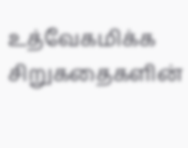உத்வேகமிக்க சிறுகதைகளின்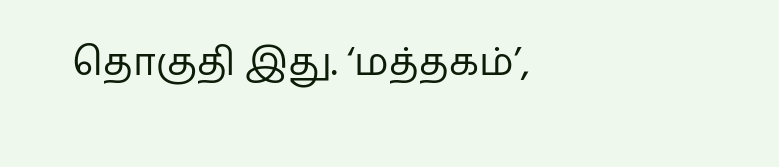தொகுதி இது. ‘மத்தகம்’,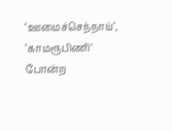‘ஊமைச்செந்நாய்’, ‘காமரூபிணி’ போன்ற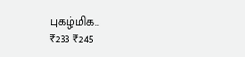புகழ்மிக..
₹233 ₹245